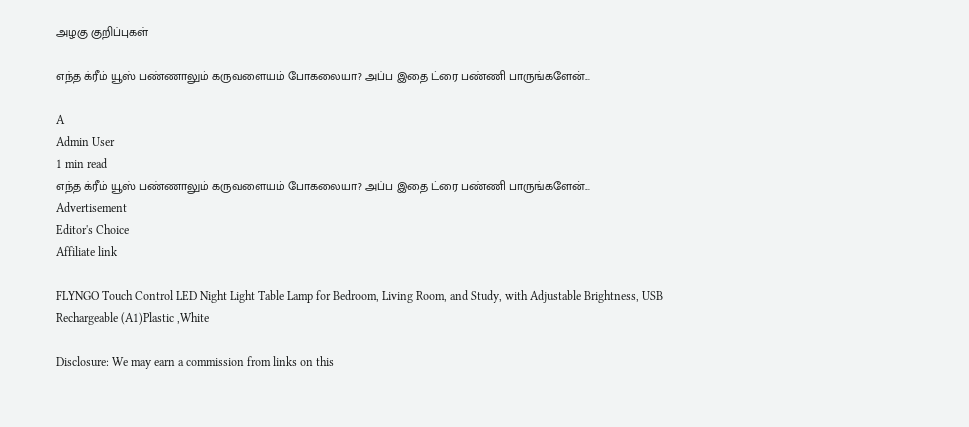அழகு குறிப்புகள்

எந்த க்ரீம் யூஸ் பண்ணாலும் கருவளையம் போகலையா? அப்ப இதை ட்ரை பண்ணி பாருங்களேன்...

A
Admin User
1 min read
எந்த க்ரீம் யூஸ் பண்ணாலும் கருவளையம் போகலையா? அப்ப இதை ட்ரை பண்ணி பாருங்களேன்...
Advertisement
Editor's Choice
Affiliate link

FLYNGO Touch Control LED Night Light Table Lamp for Bedroom, Living Room, and Study, with Adjustable Brightness, USB Rechargeable (A1)Plastic ,White

Disclosure: We may earn a commission from links on this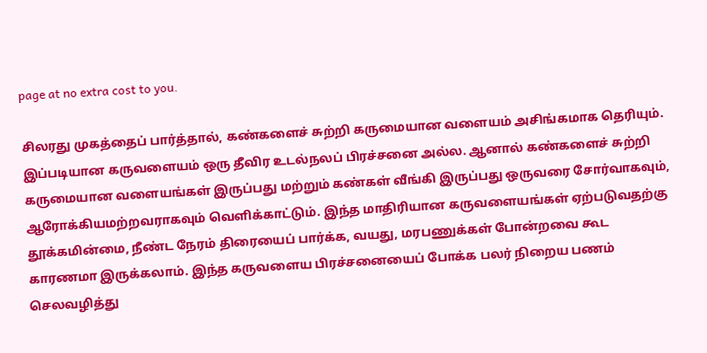page at no extra cost to you.

சிலரது முகத்தைப் பார்த்தால், கண்களைச் சுற்றி கருமையான வளையம் அசிங்கமாக தெரியும். இப்படியான கருவளையம் ஒரு தீவிர உடல்நலப் பிரச்சனை அல்ல. ஆனால் கண்களைச் சுற்றி கருமையான வளையங்கள் இருப்பது மற்றும் கண்கள் வீங்கி இருப்பது ஒருவரை சோர்வாகவும், ஆரோக்கியமற்றவராகவும் வெளிக்காட்டும். இந்த மாதிரியான கருவளையங்கள் ஏற்படுவதற்கு தூக்கமின்மை, நீண்ட நேரம் திரையைப் பார்க்க, வயது, மரபணுக்கள் போன்றவை கூட காரணமா இருக்கலாம். இந்த கருவளைய பிரச்சனையைப் போக்க பலர் நிறைய பணம் செலவழித்து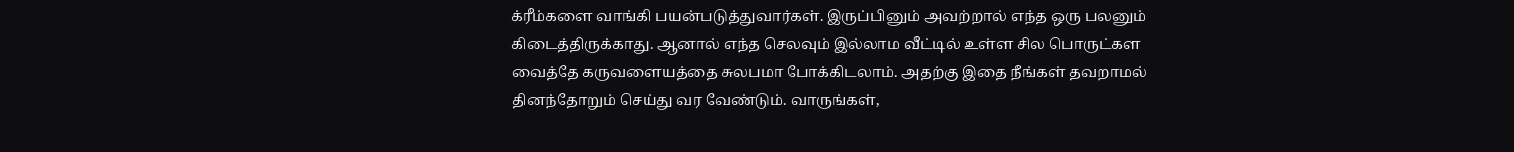க்ரீம்களை வாங்கி பயன்படுத்துவார்கள். இருப்பினும் அவற்றால் எந்த ஒரு பலனும் கிடைத்திருக்காது. ஆனால் எந்த செலவும் இல்லாம வீட்டில் உள்ள சில பொருட்கள வைத்தே கருவளையத்தை சுலபமா போக்கிடலாம். அதற்கு இதை நீங்கள் தவறாமல் தினந்தோறும் செய்து வர வேண்டும். வாருங்கள்,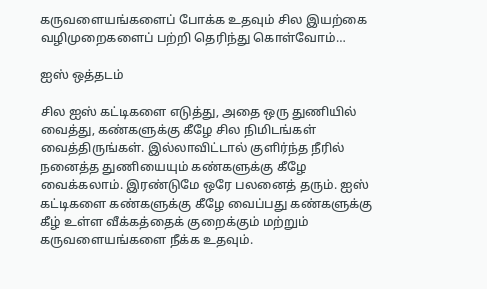கருவளையங்களைப் போக்க உதவும் சில இயற்கை வழிமுறைகளைப் பற்றி தெரிந்து கொள்வோம்…

ஐஸ் ஒத்தடம்

சில ஐஸ் கட்டிகளை எடுத்து, அதை ஒரு துணியில் வைத்து, கண்களுக்கு கீழே சில நிமிடங்கள் வைத்திருங்கள். இல்லாவிட்டால் குளிர்ந்த நீரில் நனைத்த துணியையும் கண்களுக்கு கீழே வைக்கலாம். இரண்டுமே ஒரே பலனைத் தரும். ஐஸ் கட்டிகளை கண்களுக்கு கீழே வைப்பது கண்களுக்கு கீழ் உள்ள வீக்கத்தைக் குறைக்கும் மற்றும் கருவளையங்களை நீக்க உதவும்.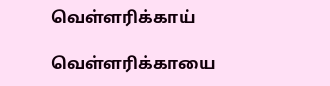வெள்ளரிக்காய்

வெள்ளரிக்காயை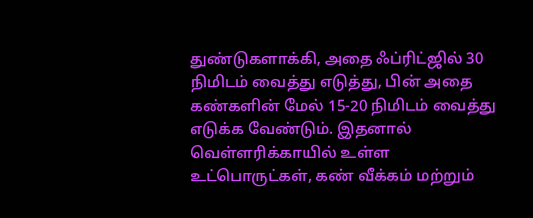துண்டுகளாக்கி, அதை ஃப்ரிட்ஜில் 30 நிமிடம் வைத்து எடுத்து, பின் அதை கண்களின் மேல் 15-20 நிமிடம் வைத்து எடுக்க வேண்டும். இதனால் வெள்ளரிக்காயில் உள்ள உட்பொருட்கள், கண் வீக்கம் மற்றும்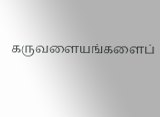கருவளையங்களைப்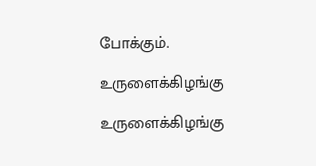போக்கும்.

உருளைக்கிழங்கு

உருளைக்கிழங்கு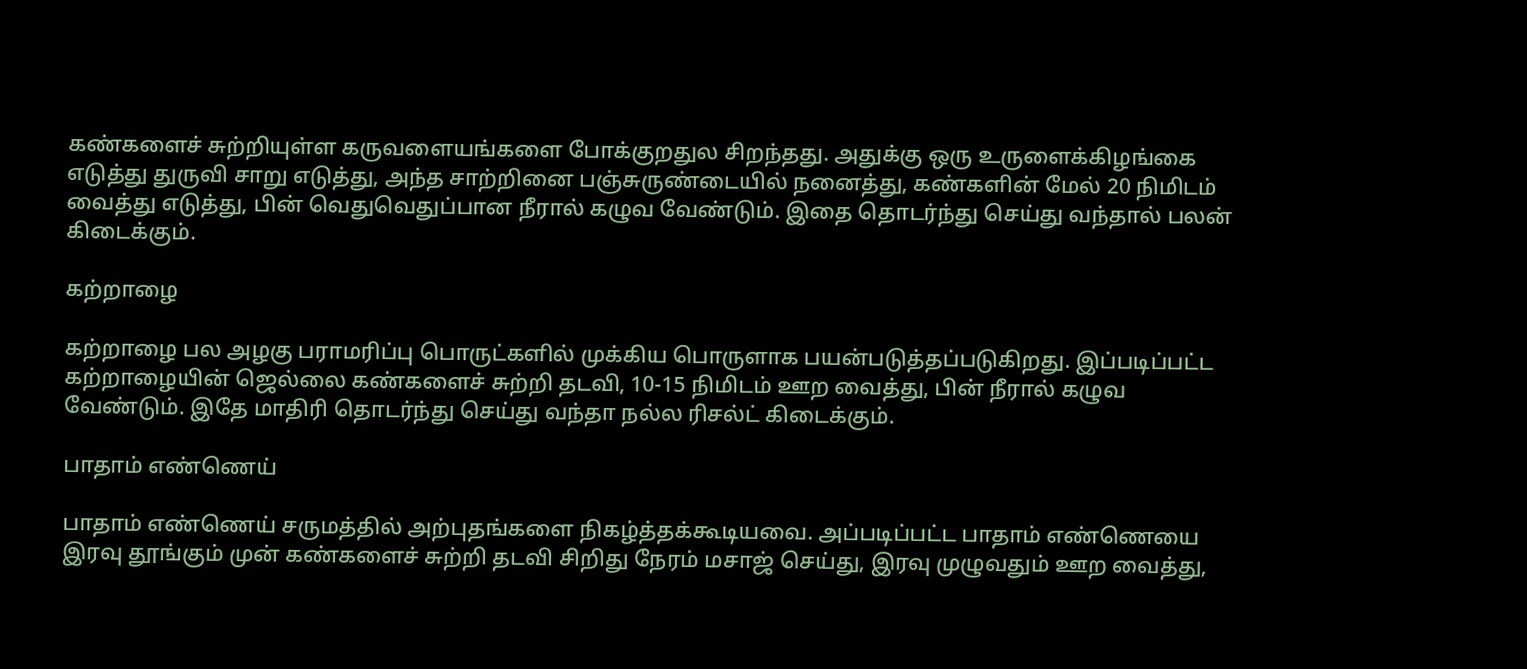கண்களைச் சுற்றியுள்ள கருவளையங்களை போக்குறதுல சிறந்தது. அதுக்கு ஒரு உருளைக்கிழங்கை எடுத்து துருவி சாறு எடுத்து, அந்த சாற்றினை பஞ்சுருண்டையில் நனைத்து, கண்களின் மேல் 20 நிமிடம் வைத்து எடுத்து, பின் வெதுவெதுப்பான நீரால் கழுவ வேண்டும். இதை தொடர்ந்து செய்து வந்தால் பலன் கிடைக்கும்.

கற்றாழை

கற்றாழை பல அழகு பராமரிப்பு பொருட்களில் முக்கிய பொருளாக பயன்படுத்தப்படுகிறது. இப்படிப்பட்ட கற்றாழையின் ஜெல்லை கண்களைச் சுற்றி தடவி, 10-15 நிமிடம் ஊற வைத்து, பின் நீரால் கழுவ வேண்டும். இதே மாதிரி தொடர்ந்து செய்து வந்தா நல்ல ரிசல்ட் கிடைக்கும்.

பாதாம் எண்ணெய்

பாதாம் எண்ணெய் சருமத்தில் அற்புதங்களை நிகழ்த்தக்கூடியவை. அப்படிப்பட்ட பாதாம் எண்ணெயை இரவு தூங்கும் முன் கண்களைச் சுற்றி தடவி சிறிது நேரம் மசாஜ் செய்து, இரவு முழுவதும் ஊற வைத்து,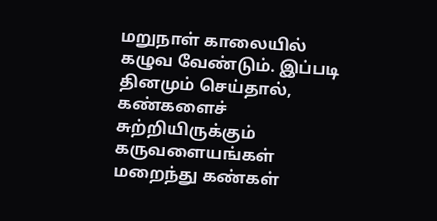மறுநாள் காலையில் கழுவ வேண்டும். இப்படி தினமும் செய்தால், கண்களைச் சுற்றியிருக்கும் கருவளையங்கள் மறைந்து கண்கள்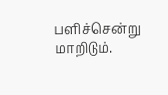பளிச்சென்று மாறிடும்.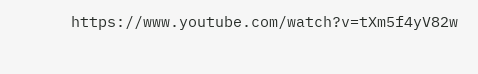https://www.youtube.com/watch?v=tXm5f4yV82w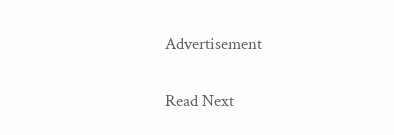Advertisement

Read Next